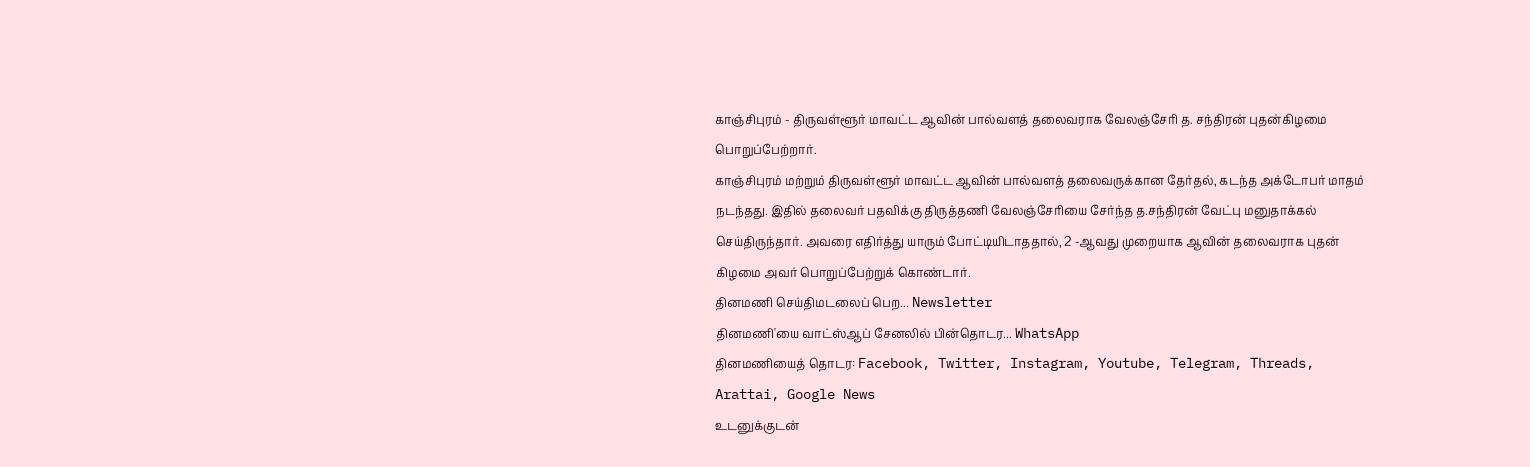காஞ்சிபுரம் - திருவள்ளூர் மாவட்ட ஆவின் பால்வளத் தலைவராக வேலஞ்சேரி த. சந்திரன் புதன்கிழமை பொறுப்பேற்றார்.
காஞ்சிபுரம் மற்றும் திருவள்ளூர் மாவட்ட ஆவின் பால்வளத் தலைவருக்கான தேர்தல், கடந்த அக்டோபர் மாதம் நடந்தது. இதில் தலைவர் பதவிக்கு திருத்தணி வேலஞ்சேரியை சேர்ந்த த.சந்திரன் வேட்பு மனுதாக்கல் செய்திருந்தார். அவரை எதிர்த்து யாரும் போட்டியிடாததால், 2 -ஆவது முறையாக ஆவின் தலைவராக புதன்
கிழமை அவர் பொறுப்பேற்றுக் கொண்டார்.
தினமணி செய்திமடலைப் பெற... Newsletter
தினமணி'யை வாட்ஸ்ஆப் சேனலில் பின்தொடர... WhatsApp
தினமணியைத் தொடர: Facebook, Twitter, Instagram, Youtube, Telegram, Threads, Arattai, Google News
உடனுக்குடன்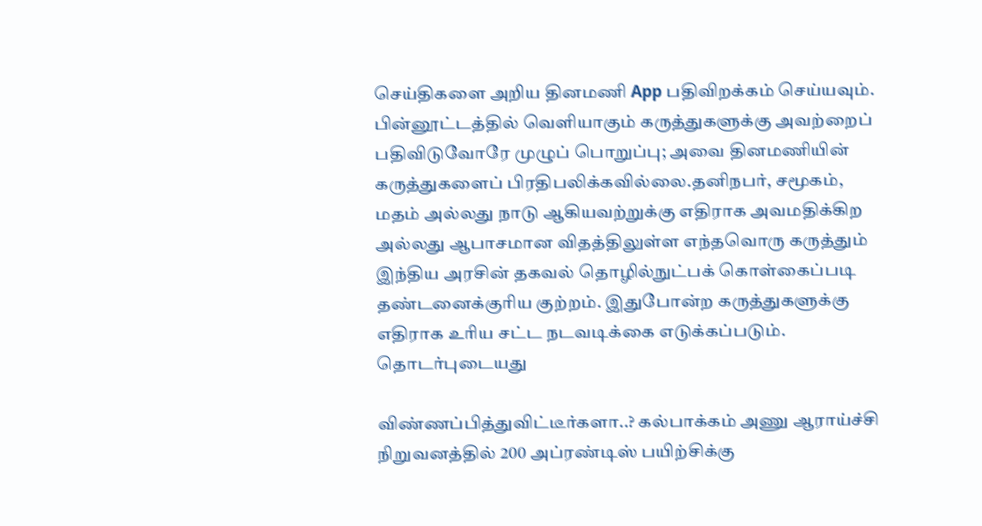செய்திகளை அறிய தினமணி App பதிவிறக்கம் செய்யவும்.
பின்னூட்டத்தில் வெளியாகும் கருத்துகளுக்கு அவற்றைப் பதிவிடுவோரே முழுப் பொறுப்பு; அவை தினமணியின் கருத்துகளைப் பிரதிபலிக்கவில்லை.தனிநபர், சமூகம், மதம் அல்லது நாடு ஆகியவற்றுக்கு எதிராக அவமதிக்கிற அல்லது ஆபாசமான விதத்திலுள்ள எந்தவொரு கருத்தும் இந்திய அரசின் தகவல் தொழில்நுட்பக் கொள்கைப்படி தண்டனைக்குரிய குற்றம். இதுபோன்ற கருத்துகளுக்கு எதிராக உரிய சட்ட நடவடிக்கை எடுக்கப்படும்.
தொடர்புடையது

விண்ணப்பித்துவிட்டீர்களா..? கல்பாக்கம் அணு ஆராய்ச்சி நிறுவனத்தில் 200 அப்ரண்டிஸ் பயிற்சிக்கு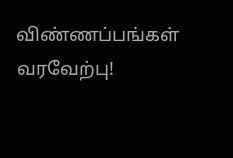விண்ணப்பங்கள் வரவேற்பு!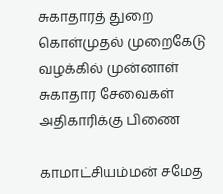சுகாதாரத் துறை கொள்முதல் முறைகேடு வழக்கில் முன்னாள் சுகாதார சேவைகள் அதிகாரிக்கு பிணை

காமாட்சியம்மன் சமேத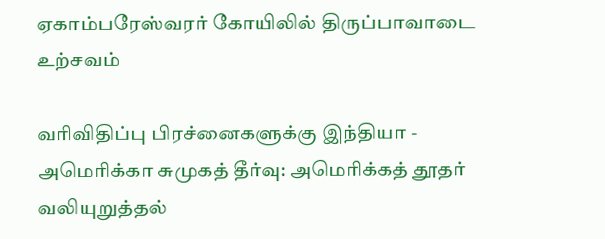ஏகாம்பரேஸ்வரர் கோயிலில் திருப்பாவாடை உற்சவம்

வரிவிதிப்பு பிரச்னைகளுக்கு இந்தியா - அமெரிக்கா சுமுகத் தீர்வு: அமெரிக்கத் தூதர் வலியுறுத்தல்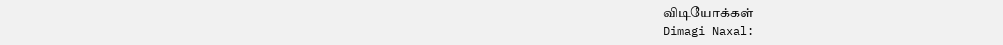விடியோக்கள்
Dimagi Naxal: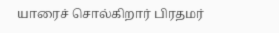யாரைச் சொல்கிறார் பிரதமர்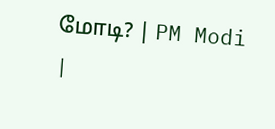மோடி? | PM Modi |